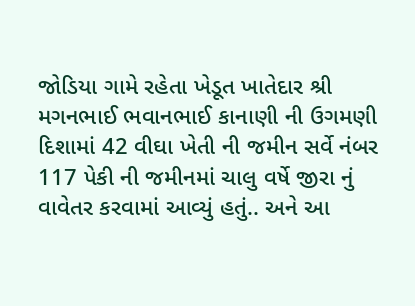જોડિયા ગામે રહેતા ખેડૂત ખાતેદાર શ્રી મગનભાઈ ભવાનભાઈ કાનાણી ની ઉગમણી દિશામાં 42 વીઘા ખેતી ની જમીન સર્વે નંબર 117 પેકી ની જમીનમાં ચાલુ વર્ષે જીરા નું વાવેતર કરવામાં આવ્યું હતું.. અને આ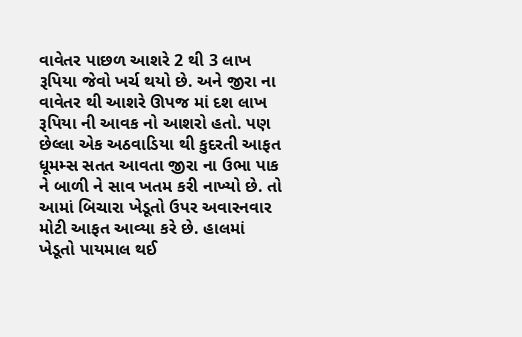વાવેતર પાછળ આશરે 2 થી 3 લાખ રૂપિયા જેવો ખર્ચ થયો છે. અને જીરા ના વાવેતર થી આશરે ઊપજ માં દશ લાખ રૂપિયા ની આવક નો આશરો હતો. પણ છેલ્લા એક અઠવાડિયા થી કુદરતી આફત ધૂમમ્સ સતત આવતા જીરા ના ઉભા પાક ને બાળી ને સાવ ખતમ કરી નાખ્યો છે. તો આમાં બિચારા ખેડૂતો ઉપર અવારનવાર મોટી આફત આવ્યા કરે છે. હાલમાં ખેડૂતો પાયમાલ થઈ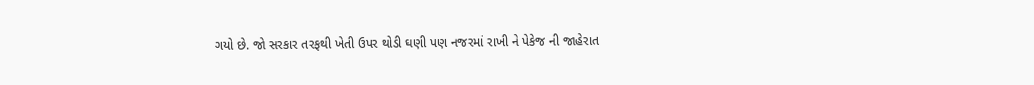ગયો છે. જો સરકાર તરફથી ખેતી ઉપર થોડી ઘણી પણ નજરમાં રાખી ને પેકેજ ની જાહેરાત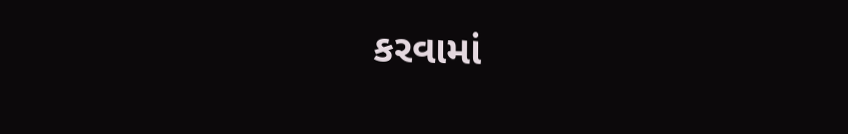કરવામાં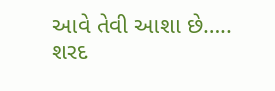આવે તેવી આશા છે…..
શરદ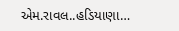એમ.રાવલ..હડિયાણા…